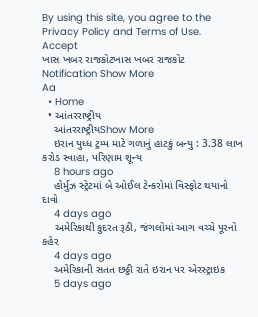By using this site, you agree to the Privacy Policy and Terms of Use.
Accept
ખાસ ખબર રાજકોટખાસ ખબર રાજકોટ
Notification Show More
Aa
  • Home
  • આંતરરાષ્ટ્રીય
    આંતરરાષ્ટ્રીયShow More
    ઇરાન યુધ્ધ ટ્રમ્પ માટે ગળાનું હાટકું બન્યુ : 3.38 લાખ કરોડ સ્વાહા, પરિણામ શૂન્ય
    8 hours ago
    હોર્મુઝ સ્ટ્રેટમાં બે ઓઈલ ટેન્કરોમાં વિસ્ફોટ થયાનો દાવો
    4 days ago
    અમેરિકાથી કુદરત રૂઠી, જંગલોમાં આગ વચ્ચે પૂરનો કહેર
    4 days ago
    અમેરિકાની સતત છઠ્ઠી રાતે ઇરાન પર એરસ્ટ્રાઇક
    5 days ago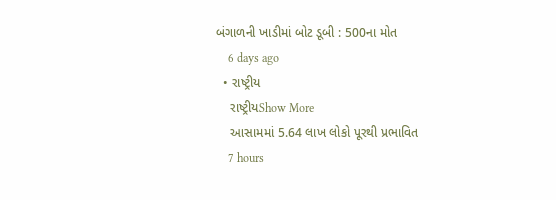બંગાળની ખાડીમાં બોટ ડૂબી : 500ના મોત
    6 days ago
  • રાષ્ટ્રીય
    રાષ્ટ્રીયShow More
    આસામમાં 5.64 લાખ લોકો પૂરથી પ્રભાવિત
    7 hours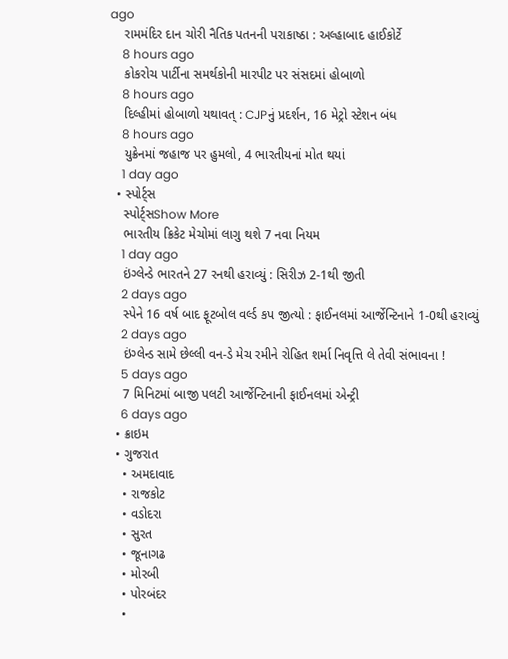ago
    રામમંદિર દાન ચોરી નૈતિક પતનની પરાકાષ્ઠા : અલ્હાબાદ હાઈકોર્ટે
    8 hours ago
    કોકરોચ પાર્ટીના સમર્થકોની મારપીટ પર સંસદમાં હોબાળો
    8 hours ago
    દિલ્હીમાં હોબાળો યથાવત્ : CJPનું પ્રદર્શન, 16 મેટ્રો સ્ટેશન બંધ
    8 hours ago
    યુક્રેનમાં જહાજ પર હુમલો, 4 ભારતીયનાં મોત થયાં
    1 day ago
  • સ્પોર્ટ્સ
    સ્પોર્ટ્સShow More
    ભારતીય ક્રિકેટ મેચોમાં લાગુ થશે 7 નવા નિયમ
    1 day ago
    ઇંગ્લેન્ડે ભારતને 27 રનથી હરાવ્યું : સિરીઝ 2-1થી જીતી
    2 days ago
    સ્પેને 16 વર્ષ બાદ ફૂટબોલ વર્લ્ડ કપ જીત્યો : ફાઈનલમાં આર્જેન્ટિનાને 1-0થી હરાવ્યું
    2 days ago
    ઇંગ્લેન્ડ સામે છેલ્લી વન-ડે મેચ રમીને રોહિત શર્મા નિવૃત્તિ લે તેવી સંભાવના !
    5 days ago
    7 મિનિટમાં બાજી પલટી આર્જેન્ટિનાની ફાઈનલમાં એન્ટ્રી
    6 days ago
  • ક્રાઇમ
  • ગુજરાત
    • અમદાવાદ
    • રાજકોટ
    • વડોદરા
    • સુરત
    • જૂનાગઢ
    • મોરબી
    • પોરબંદર
    •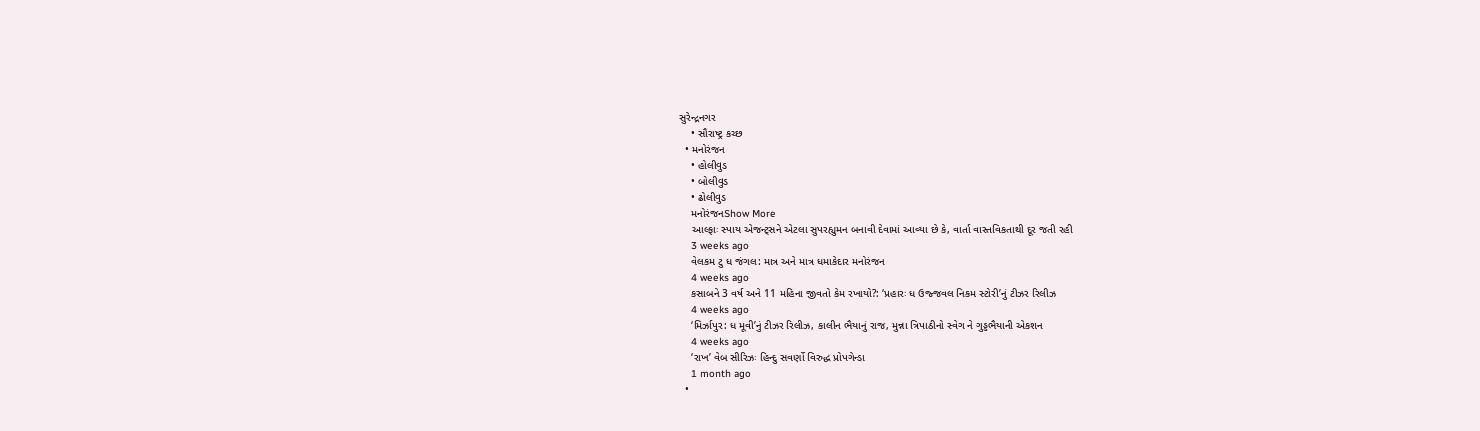સુરેન્દ્રનગર
    • સૌરાષ્ટ્ર કચ્છ
  • મનોરંજન
    • હોલીવુડ
    • બોલીવુડ
    • ઢોલીવુડ
    મનોરંજનShow More
    આલ્ફાઃ સ્પાય એજન્ટ્સને એટલા સુપરહ્યુમન બનાવી દેવામાં આવ્યા છે કે, વાર્તા વાસ્તવિકતાથી દૂર જતી રહી
    3 weeks ago
    વેલકમ ટુ ધ જંગલ: માત્ર અને માત્ર ધમાકેદાર મનોરંજન
    4 weeks ago
    કસાબને 3 વર્ષ અને 11 મહિના જીવતો કેમ રખાયો?: ‘પ્રહારઃ ધ ઉજ્જવલ નિકમ સ્ટોરી’નું ટીઝર રિલીઝ
    4 weeks ago
    ‘મિર્ઝાપુર: ધ મૂવી’નું ટીઝર રિલીઝ, કાલીન ભૈયાનું રાજ, મુન્ના ત્રિપાઠીનો સ્વેગ ને ગુડ્ડભૈયાની એકશન
    4 weeks ago
    ‘રાખ’ વેબ સીરિઝઃ હિન્દુ સવર્ણો વિરુદ્ધ પ્રોપગેન્ડા
    1 month ago
  •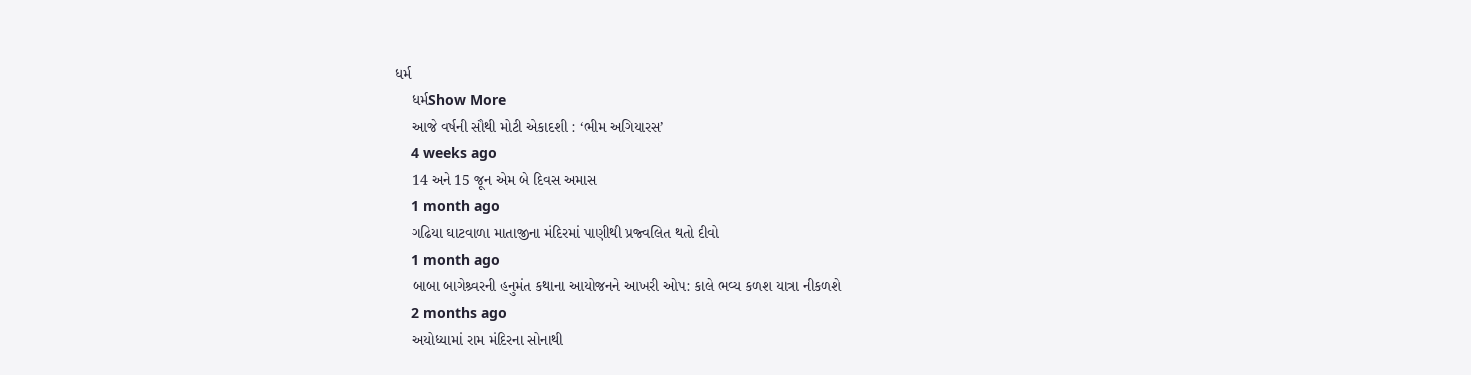ધર્મ
    ધર્મShow More
    આજે વર્ષની સૌથી મોટી એકાદશી : ‘ભીમ અગિયારસ’
    4 weeks ago
    14 અને 15 જૂન એમ બે દિવસ અમાસ
    1 month ago
    ગઢિયા ઘાટવાળા માતાજીના મંદિરમાં પાણીથી પ્રજ્વલિત થતો દીવો
    1 month ago
    બાબા બાગેશ્ર્વરની હનુમંત કથાના આયોજનને આખરી ઓપ: કાલે ભવ્ય કળશ યાત્રા નીકળશે
    2 months ago
    અયોધ્યામાં રામ મંદિરના સોનાથી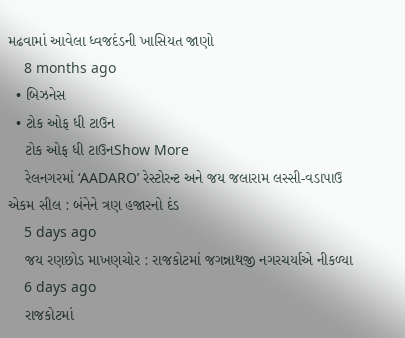મઢવામાં આવેલા ધ્વજદંડની ખાસિયત જાણો
    8 months ago
  • બિઝનેસ
  • ટોક ઓફ ધી ટાઉન
    ટોક ઓફ ધી ટાઉનShow More
    રેલનગરમાં ‘AADARO’ રેસ્ટોરન્ટ અને જય જલારામ લસ્સી-વડાપાઉ એકમ સીલ : બંનેને ત્રણ હજારનો દંડ
    5 days ago
    જય રણછોડ માખણચોર : રાજકોટમાં જગન્નાથજી નગરચર્યાએ નીકળ્યા
    6 days ago
    રાજકોટમાં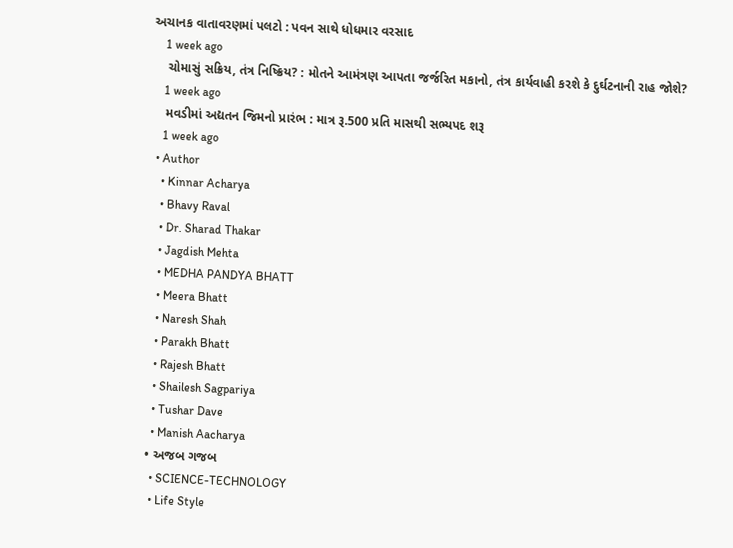અચાનક વાતાવરણમાં પલટો : પવન સાથે ધોધમાર વરસાદ
    1 week ago
    ચોમાસું સક્રિય, તંત્ર નિષ્ક્રિય? : મોતને આમંત્રણ આપતા જર્જરિત મકાનો, તંત્ર કાર્યવાહી કરશે કે દુર્ઘટનાની રાહ જોશે?
    1 week ago
    મવડીમાં અદ્યતન જિમનો પ્રારંભ : માત્ર રૂ.500 પ્રતિ માસથી સભ્યપદ શરૂ
    1 week ago
  • Author
    • Kinnar Acharya
    • Bhavy Raval
    • Dr. Sharad Thakar
    • Jagdish Mehta
    • MEDHA PANDYA BHATT
    • Meera Bhatt
    • Naresh Shah
    • Parakh Bhatt
    • Rajesh Bhatt
    • Shailesh Sagpariya
    • Tushar Dave
    • Manish Aacharya
  • અજબ ગજબ
    • SCIENCE-TECHNOLOGY
    • Life Style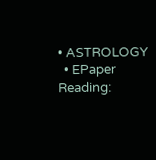• ASTROLOGY
  • EPaper
Reading: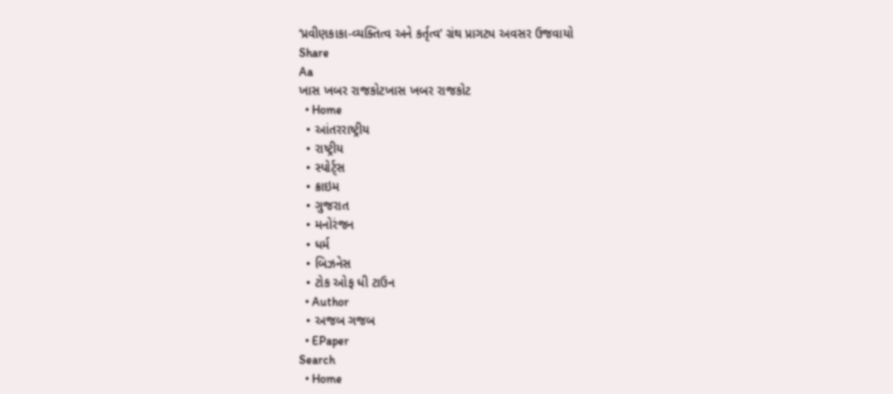‘પ્રવીણકાકા-વ્યક્તિત્વ અને કર્તૃત્વ’ ગ્રંથ પ્રાગટ્ય અવસર ઉજવાયો
Share
Aa
ખાસ ખબર રાજકોટખાસ ખબર રાજકોટ
  • Home
  • આંતરરાષ્ટ્રીય
  • રાષ્ટ્રીય
  • સ્પોર્ટ્સ
  • ક્રાઇમ
  • ગુજરાત
  • મનોરંજન
  • ધર્મ
  • બિઝનેસ
  • ટોક ઓફ ધી ટાઉન
  • Author
  • અજબ ગજબ
  • EPaper
Search
  • Home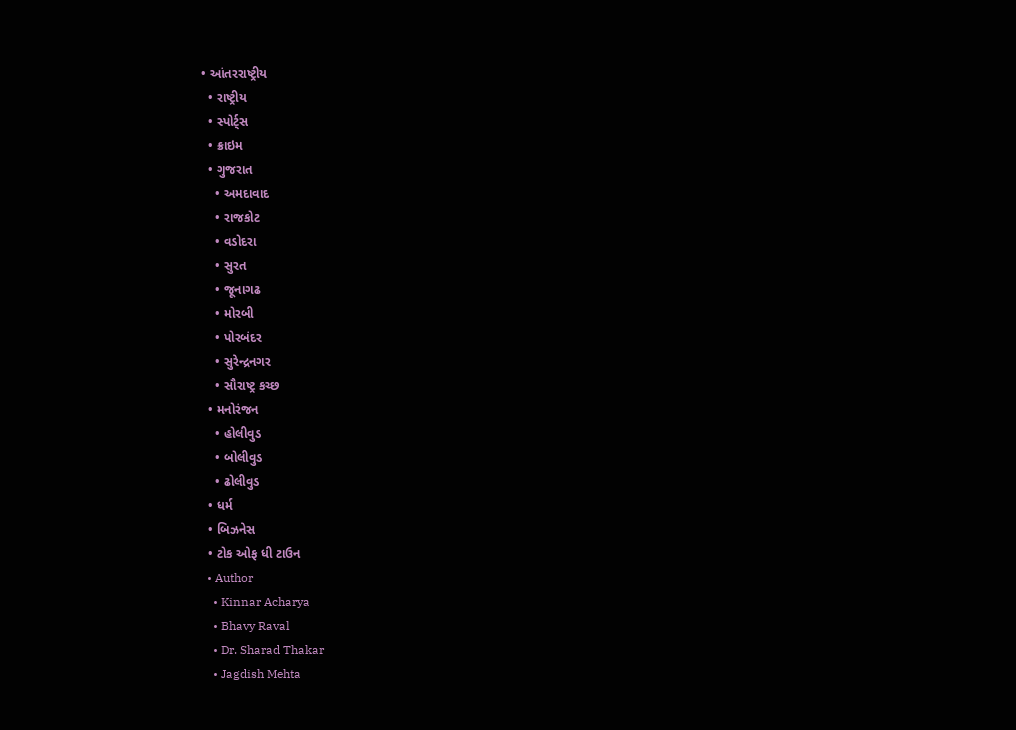• આંતરરાષ્ટ્રીય
  • રાષ્ટ્રીય
  • સ્પોર્ટ્સ
  • ક્રાઇમ
  • ગુજરાત
    • અમદાવાદ
    • રાજકોટ
    • વડોદરા
    • સુરત
    • જૂનાગઢ
    • મોરબી
    • પોરબંદર
    • સુરેન્દ્રનગર
    • સૌરાષ્ટ્ર કચ્છ
  • મનોરંજન
    • હોલીવુડ
    • બોલીવુડ
    • ઢોલીવુડ
  • ધર્મ
  • બિઝનેસ
  • ટોક ઓફ ધી ટાઉન
  • Author
    • Kinnar Acharya
    • Bhavy Raval
    • Dr. Sharad Thakar
    • Jagdish Mehta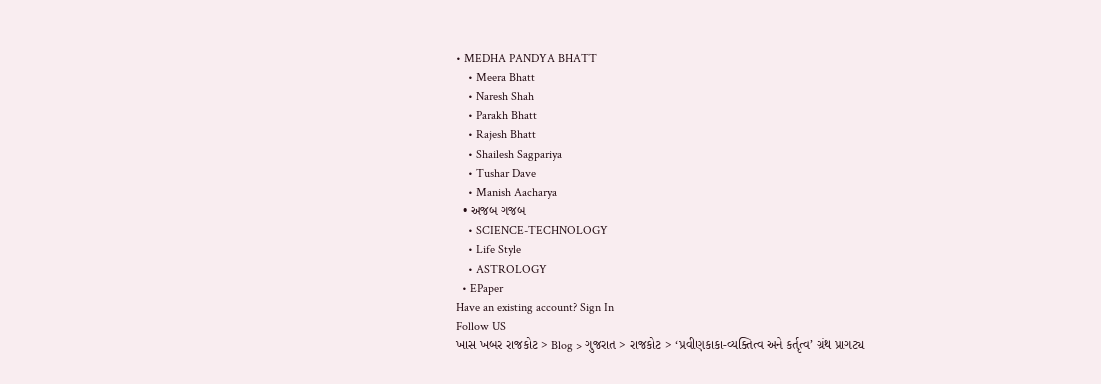• MEDHA PANDYA BHATT
    • Meera Bhatt
    • Naresh Shah
    • Parakh Bhatt
    • Rajesh Bhatt
    • Shailesh Sagpariya
    • Tushar Dave
    • Manish Aacharya
  • અજબ ગજબ
    • SCIENCE-TECHNOLOGY
    • Life Style
    • ASTROLOGY
  • EPaper
Have an existing account? Sign In
Follow US
ખાસ ખબર રાજકોટ > Blog > ગુજરાત > રાજકોટ > ‘પ્રવીણકાકા-વ્યક્તિત્વ અને કર્તૃત્વ’ ગ્રંથ પ્રાગટ્ય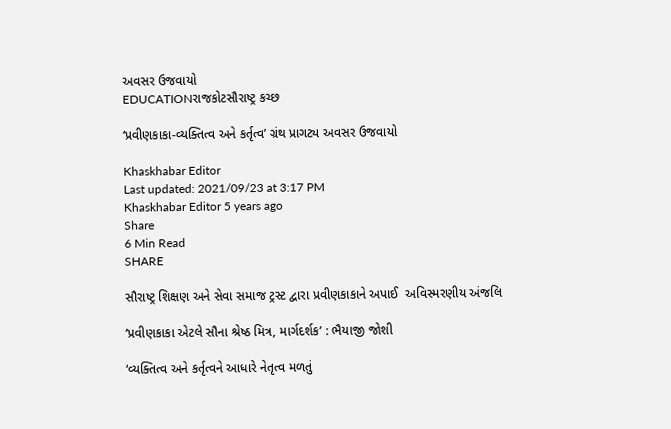અવસર ઉજવાયો
EDUCATIONરાજકોટસૌરાષ્ટ્ર કચ્છ

‘પ્રવીણકાકા-વ્યક્તિત્વ અને કર્તૃત્વ’ ગ્રંથ પ્રાગટ્ય અવસર ઉજવાયો

Khaskhabar Editor
Last updated: 2021/09/23 at 3:17 PM
Khaskhabar Editor 5 years ago
Share
6 Min Read
SHARE

સૌરાષ્ટ્ર શિક્ષણ અને સેવા સમાજ ટ્રસ્ટ દ્વારા પ્રવીણકાકાને અપાઈ  અવિસ્મરણીય અંજલિ

‘પ્રવીણકાકા એટલે સૌના શ્રેષ્ઠ મિત્ર, માર્ગદર્શક’ : ભૈયાજી જોશી

‘વ્યક્તિત્વ અને કર્તૃત્વને આધારે નેતૃત્વ મળતું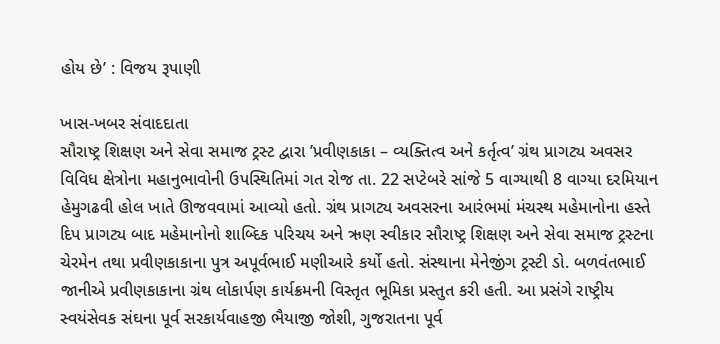હોય છે’ : વિજય રૂપાણી

ખાસ-ખબર સંવાદદાતા
સૌરાષ્ટ્ર શિક્ષણ અને સેવા સમાજ ટ્રસ્ટ દ્વારા ’પ્રવીણકાકા – વ્યક્તિત્વ અને કર્તૃત્વ’ ગ્રંથ પ્રાગટ્ય અવસર વિવિધ ક્ષેત્રોના મહાનુભાવોની ઉપસ્થિતિમાં ગત રોજ તા. 22 સપ્ટેબરે સાંજે 5 વાગ્યાથી 8 વાગ્યા દરમિયાન હેમુગઢવી હોલ ખાતે ઊજવવામાં આવ્યો હતો. ગ્રંથ પ્રાગટ્ય અવસરના આરંભમાં મંચસ્થ મહેમાનોના હસ્તે દિપ પ્રાગટ્ય બાદ મહેમાનોનો શાબ્દિક પરિચય અને ઋણ સ્વીકાર સૌરાષ્ટ્ર શિક્ષણ અને સેવા સમાજ ટ્રસ્ટના ચેરમેન તથા પ્રવીણકાકાના પુત્ર અપૂર્વભાઈ મણીઆરે કર્યો હતો. સંસ્થાના મેનેજીંગ ટ્રસ્ટી ડો. બળવંતભાઈ જાનીએ પ્રવીણકાકાના ગ્રંથ લોકાર્પણ કાર્યક્રમની વિસ્તૃત ભૂમિકા પ્રસ્તુત કરી હતી. આ પ્રસંગે રાષ્ટ્રીય સ્વયંસેવક સંઘના પૂર્વ સરકાર્યવાહજી ભૈયાજી જોશી, ગુજરાતના પૂર્વ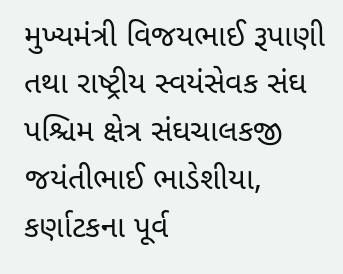મુખ્યમંત્રી વિજયભાઈ રૂપાણી તથા રાષ્ટ્રીય સ્વયંસેવક સંઘ પશ્ચિમ ક્ષેત્ર સંઘચાલકજી જયંતીભાઈ ભાડેશીયા, કર્ણાટકના પૂર્વ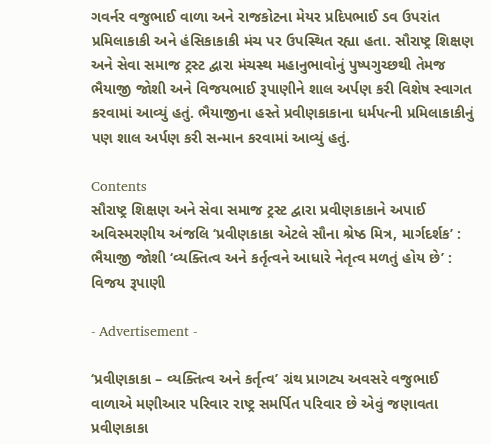ગવર્નર વજુભાઈ વાળા અને રાજકોટના મેયર પ્રદિપભાઈ ડવ ઉપરાંત પ્રમિલાકાકી અને હંસિકાકાકી મંચ પર ઉપસ્થિત રહ્યા હતા. સૌરાષ્ટ્ર શિક્ષણ અને સેવા સમાજ ટ્રસ્ટ દ્વારા મંચસ્થ મહાનુભાવોનું પુષ્પગુચ્છથી તેમજ ભૈયાજી જોશી અને વિજયભાઈ રૂપાણીને શાલ અર્પણ કરી વિશેષ સ્વાગત કરવામાં આવ્યું હતું. ભૈયાજીના હસ્તે પ્રવીણકાકાના ધર્મપત્ની પ્રમિલાકાકીનું પણ શાલ અર્પણ કરી સન્માન કરવામાં આવ્યું હતું.

Contents
સૌરાષ્ટ્ર શિક્ષણ અને સેવા સમાજ ટ્રસ્ટ દ્વારા પ્રવીણકાકાને અપાઈ  અવિસ્મરણીય અંજલિ ‘પ્રવીણકાકા એટલે સૌના શ્રેષ્ઠ મિત્ર, માર્ગદર્શક’ : ભૈયાજી જોશી ‘વ્યક્તિત્વ અને કર્તૃત્વને આધારે નેતૃત્વ મળતું હોય છે’ : વિજય રૂપાણી

- Advertisement -

‘પ્રવીણકાકા – વ્યક્તિત્વ અને કર્તૃત્વ’ ગ્રંથ પ્રાગટ્ય અવસરે વજુભાઈ વાળાએ મણીઆર પરિવાર રાષ્ટ્ર સમર્પિત પરિવાર છે એવું જણાવતા પ્રવીણકાકા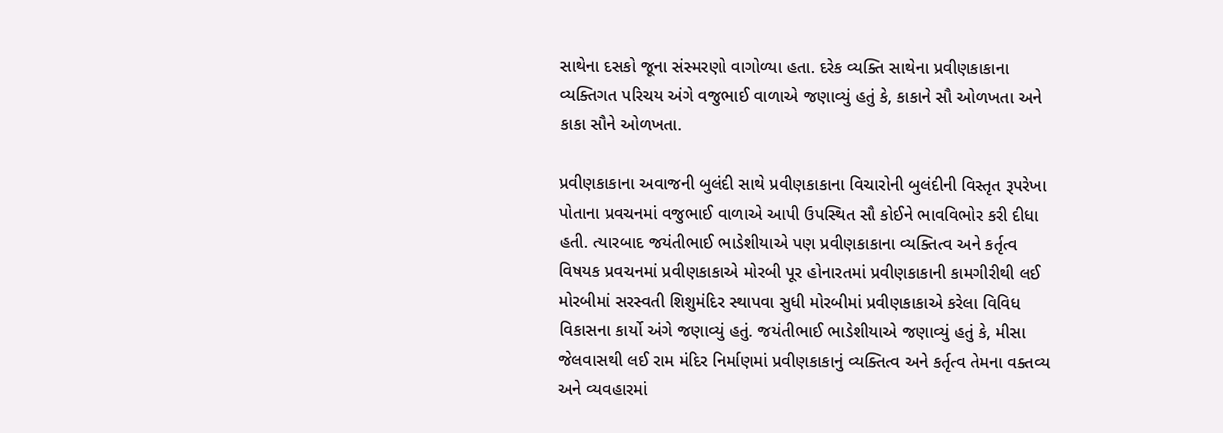સાથેના દસકો જૂના સંસ્મરણો વાગોળ્યા હતા. દરેક વ્યક્તિ સાથેના પ્રવીણકાકાના વ્યક્તિગત પરિચય અંગે વજુભાઈ વાળાએ જણાવ્યું હતું કે, કાકાને સૌ ઓળખતા અને કાકા સૌને ઓળખતા.

પ્રવીણકાકાના અવાજની બુલંદી સાથે પ્રવીણકાકાના વિચારોની બુલંદીની વિસ્તૃત રૂપરેખા પોતાના પ્રવચનમાં વજુભાઈ વાળાએ આપી ઉપસ્થિત સૌ કોઈને ભાવવિભોર કરી દીધા હતી. ત્યારબાદ જયંતીભાઈ ભાડેશીયાએ પણ પ્રવીણકાકાના વ્યક્તિત્વ અને કર્તૃત્વ વિષયક પ્રવચનમાં પ્રવીણકાકાએ મોરબી પૂર હોનારતમાં પ્રવીણકાકાની કામગીરીથી લઈ મોરબીમાં સરસ્વતી શિશુમંદિર સ્થાપવા સુધી મોરબીમાં પ્રવીણકાકાએ કરેલા વિવિધ વિકાસના કાર્યો અંગે જણાવ્યું હતું. જયંતીભાઈ ભાડેશીયાએ જણાવ્યું હતું કે, મીસા જેલવાસથી લઈ રામ મંદિર નિર્માણમાં પ્રવીણકાકાનું વ્યક્તિત્વ અને કર્તૃત્વ તેમના વક્તવ્ય અને વ્યવહારમાં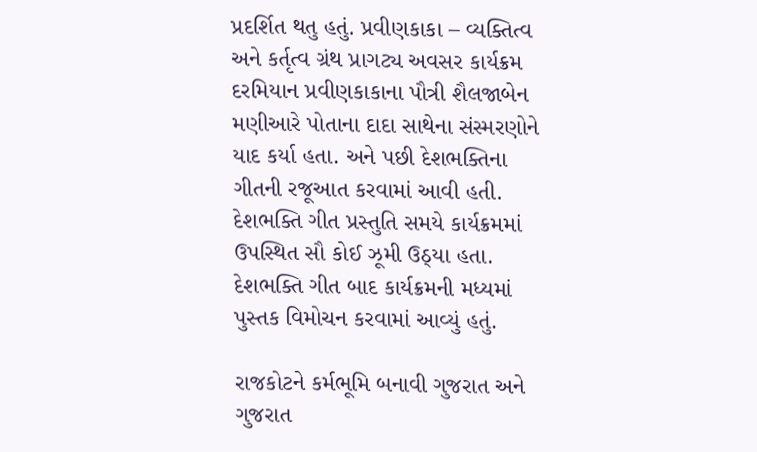પ્રદર્શિત થતુ હતું. પ્રવીણકાકા – વ્યક્તિત્વ અને કર્તૃત્વ ગ્રંથ પ્રાગટ્ય અવસર કાર્યક્રમ દરમિયાન પ્રવીણકાકાના પૌત્રી શૈલજાબેન મણીઆરે પોતાના દાદા સાથેના સંસ્મરણોને યાદ કર્યા હતા. અને પછી દેશભક્તિના ગીતની રજૂઆત કરવામાં આવી હતી. દેશભક્તિ ગીત પ્રસ્તુતિ સમયે કાર્યક્રમમાં ઉપસ્થિત સૌ કોઈ ઝૂમી ઉઠ્યા હતા. દેશભક્તિ ગીત બાદ કાર્યક્રમની મધ્યમાં પુસ્તક વિમોચન કરવામાં આવ્યું હતું.

રાજકોટને કર્મભૂમિ બનાવી ગુજરાત અને ગુજરાત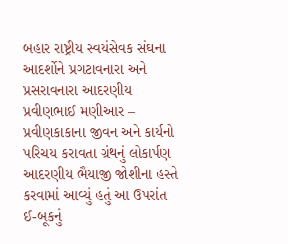બહાર રાષ્ટ્રીય સ્વયંસેવક સંઘના આદર્શોને પ્રગટાવનારા અને પ્રસરાવનારા આદરણીય પ્રવીણભાઈ મણીઆર – પ્રવીણકાકાના જીવન અને કાર્યનો પરિચય કરાવતા ગ્રંથનું લોકાર્પણ આદરણીય ભૈયાજી જોશીના હસ્તે કરવામાં આવ્યું હતું આ ઉપરાંત ઈ-બૂકનું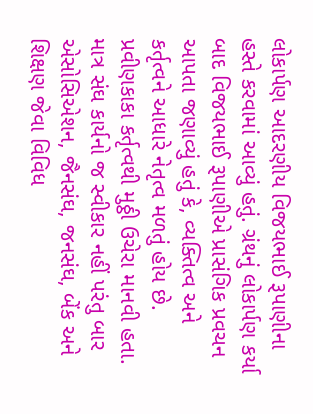લોકાર્પણ આદરણીય વિજયભાઈ રૂપાણીના હસ્તે કરવામાં આવ્યું હતું. ગ્રંથનું લોકાર્પણ કર્યા બાદ વિજયભાઈ રૂપાણીએ પ્રાસંગિક પ્રવચન આપતા જણાવ્યું હતું કે, વ્યક્તિત્વ અને કર્તૃત્વને આધારે નેતૃત્વ મળતું હોય છે. પ્રવીણકાકા કર્તૃત્વથી મુઠ્ઠી ઉચેરા માનવી હતા. માત્ર સંઘ કાર્યનો જ સ્વીકાર નહીં પરંતુ બાર એસોસિએશન, જૈનસંઘ, જનસંઘ, બેંક અને શિક્ષણ જેવા વિવિધ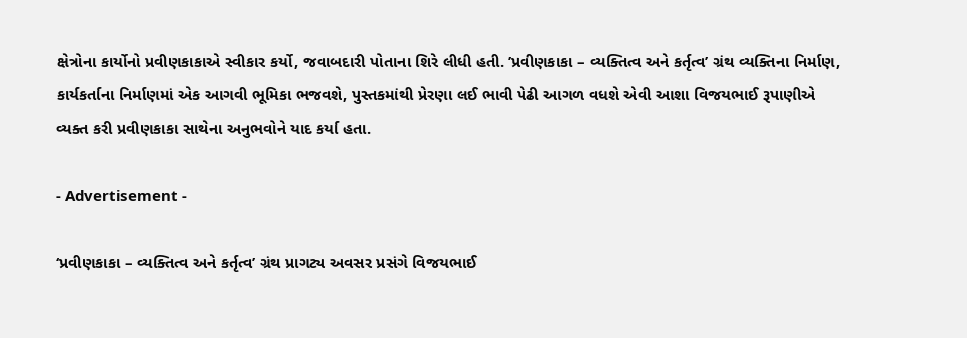ક્ષેત્રોના કાર્યોનો પ્રવીણકાકાએ સ્વીકાર કર્યો, જવાબદારી પોતાના શિરે લીધી હતી. ’પ્રવીણકાકા – વ્યક્તિત્વ અને કર્તૃત્વ’ ગ્રંથ વ્યક્તિના નિર્માણ, કાર્યકર્તાના નિર્માણમાં એક આગવી ભૂમિકા ભજવશે, પુસ્તકમાંથી પ્રેરણા લઈ ભાવી પેઢી આગળ વધશે એવી આશા વિજયભાઈ રૂપાણીએ વ્યક્ત કરી પ્રવીણકાકા સાથેના અનુભવોને યાદ કર્યા હતા.

- Advertisement -

‘પ્રવીણકાકા – વ્યક્તિત્વ અને કર્તૃત્વ’ ગ્રંથ પ્રાગટ્ય અવસર પ્રસંગે વિજયભાઈ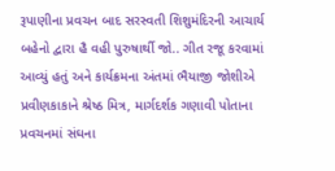રૂપાણીના પ્રવચન બાદ સરસ્વતી શિશુમંદિરની આચાર્ય બહેનો દ્વારા હૈ વહી પુરુષાર્થી જો.. ગીત રજૂ કરવામાં આવ્યું હતું અને કાર્યક્રમના અંતમાં ભૈયાજી જોશીએ પ્રવીણકાકાને શ્રેષ્ઠ મિત્ર, માર્ગદર્શક ગણાવી પોતાના પ્રવચનમાં સંઘના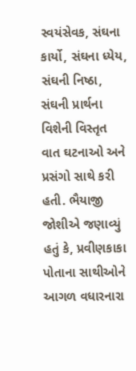સ્વયંસેવક, સંઘના કાર્યો, સંઘના ધ્યેય, સંઘની નિષ્ઠા, સંઘની પ્રાર્થના વિશેની વિસ્તૃત વાત ઘટનાઓ અને પ્રસંગો સાથે કરી હતી. ભૈયાજી જોશીએ જણાવ્યું હતું કે, પ્રવીણકાકા પોતાના સાથીઓને આગળ વધારનારા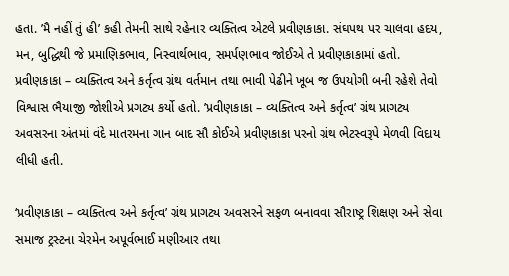હતા. ’મૈ નહીં તું હી’ કહી તેમની સાથે રહેનાર વ્યક્તિત્વ એટલે પ્રવીણકાકા. સંઘપથ પર ચાલવા હદય, મન, બુદ્ધિથી જે પ્રમાણિકભાવ, નિસ્વાર્થભાવ, સમર્પણભાવ જોઈએ તે પ્રવીણકાકામાં હતો. પ્રવીણકાકા – વ્યક્તિત્વ અને કર્તૃત્વ ગ્રંથ વર્તમાન તથા ભાવી પેઢીને ખૂબ જ ઉપયોગી બની રહેશે તેવો વિશ્વાસ ભૈયાજી જોશીએ પ્રગટ્ય કર્યો હતો. ’પ્રવીણકાકા – વ્યક્તિત્વ અને કર્તૃત્વ’ ગ્રંથ પ્રાગટ્ય અવસરના અંતમાં વંદે માતરમના ગાન બાદ સૌ કોઈએ પ્રવીણકાકા પરનો ગ્રંથ ભેટસ્વરૂપે મેળવી વિદાય લીધી હતી.

‘પ્રવીણકાકા – વ્યક્તિત્વ અને કર્તૃત્વ’ ગ્રંથ પ્રાગટ્ય અવસરને સફળ બનાવવા સૌરાષ્ટ્ર શિક્ષણ અને સેવા સમાજ ટ્રસ્ટના ચેરમેન અપૂર્વભાઈ મણીઆર તથા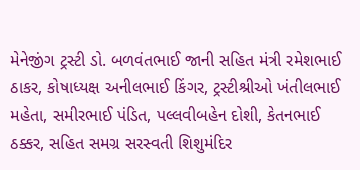મેનેજીંગ ટ્રસ્ટી ડો. બળવંતભાઈ જાની સહિત મંત્રી રમેશભાઈ ઠાકર, કોષાધ્યક્ષ અનીલભાઈ કિંગર, ટ્રસ્ટીશ્રીઓ ખંતીલભાઈ મહેતા, સમીરભાઈ પંડિત, પલ્લવીબહેન દોશી, કેતનભાઈ ઠક્કર, સહિત સમગ્ર સરસ્વતી શિશુમંદિર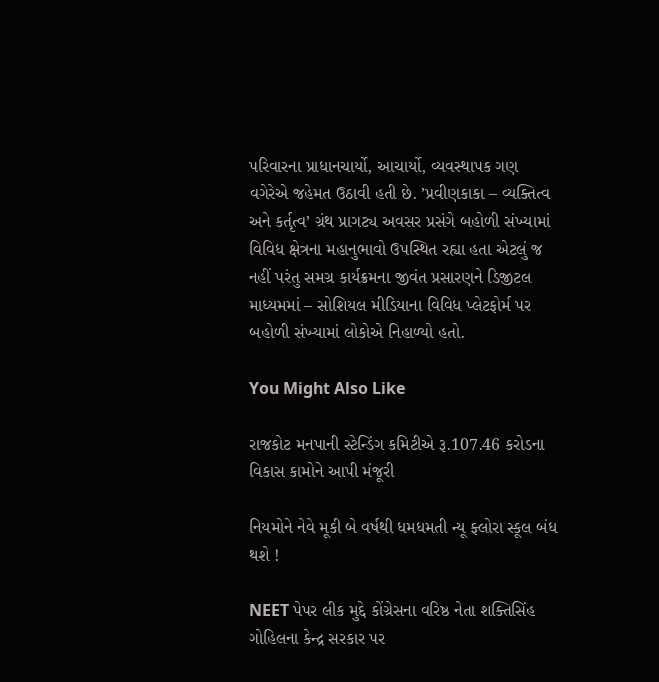પરિવારના પ્રાધાનચાર્યો, આચાર્યો, વ્યવસ્થાપક ગણ વગેરેએ જહેમત ઉઠાવી હતી છે. ’પ્રવીણકાકા – વ્યક્તિત્વ અને કર્તૃત્વ’ ગ્રંથ પ્રાગટ્ય અવસર પ્રસંગે બહોળી સંખ્યામાં વિવિધ ક્ષેત્રના મહાનુભાવો ઉપસ્થિત રહ્યા હતા એટલું જ નહીં પરંતુ સમગ્ર કાર્યક્રમના જીવંત પ્રસારણને ડિજીટલ માધ્યમમાં – સોશિયલ મીડિયાના વિવિધ પ્લેટફોર્મ પર બહોળી સંખ્યામાં લોકોએ નિહાળ્યો હતો.

You Might Also Like

રાજકોટ મનપાની સ્ટેન્ડિંગ કમિટીએ રૂ.107.46 કરોડના વિકાસ કામોને આપી મંજૂરી

નિયમોને નેવે મૂકી બે વર્ષથી ધમધમતી ન્યૂ ફ્લોરા સ્કૂલ બંધ થશે !

NEET પેપર લીક મુદ્દે કોંગ્રેસના વરિષ્ઠ નેતા શક્તિસિંહ ગોહિલના કેન્દ્ર સરકાર પર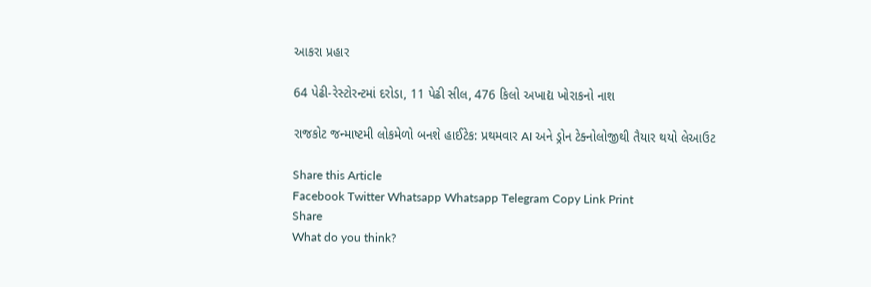આકરા પ્રહાર

64 પેઢી-રેસ્ટોરન્ટમાં દરોડા, 11 પેઢી સીલ, 476 કિલો અખાદ્ય ખોરાકનો નાશ

રાજકોટ જન્માષ્ટમી લોકમેળો બનશે હાઈટેક: પ્રથમવાર AI અને ડ્રોન ટેક્નોલોજીથી તૈયાર થયો લેઆઉટ

Share this Article
Facebook Twitter Whatsapp Whatsapp Telegram Copy Link Print
Share
What do you think?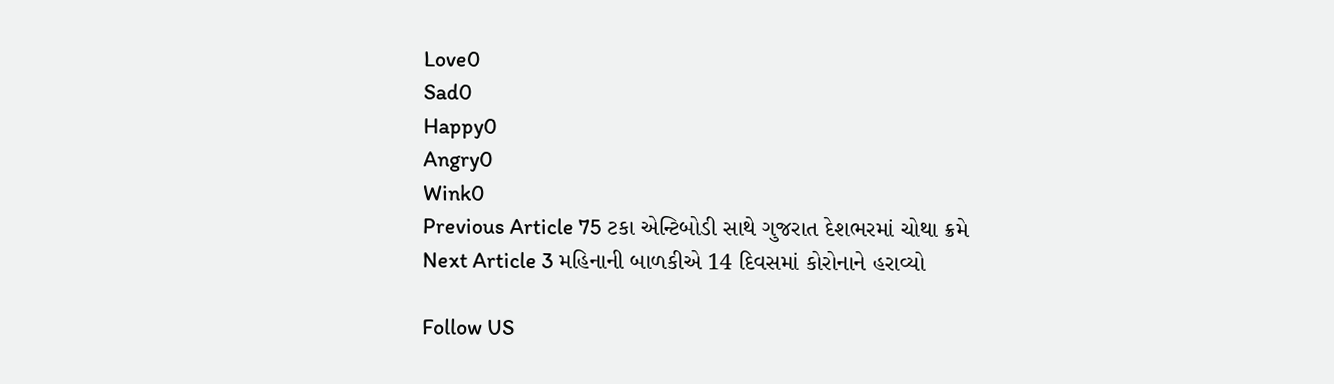Love0
Sad0
Happy0
Angry0
Wink0
Previous Article 75 ટકા એન્ટિબોડી સાથે ગુજરાત દેશભરમાં ચોથા ક્રમે
Next Article 3 મહિનાની બાળકીએ 14 દિવસમાં કોરોનાને હરાવ્યો

Follow US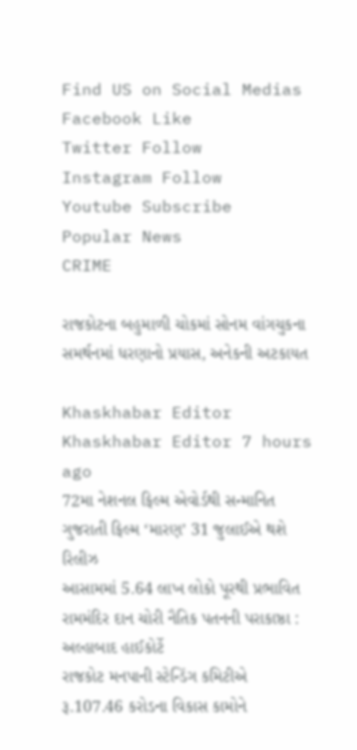Find US on Social Medias
Facebook Like
Twitter Follow
Instagram Follow
Youtube Subscribe
Popular News
CRIME

રાજકોટના બહુમાળી ચોકમાં સોનમ વાંગચુકના સમર્થનમાં ધરણાનો પ્રયાસ, અનેકની અટકાયત

Khaskhabar Editor Khaskhabar Editor 7 hours ago
72મા નેશનલ ફિલ્મ એવોર્ડથી સન્માનિત ગુજરાતી ફિલ્મ ‘મારણ’ 31 જુલાઈએ થશે રિલીઝ
આસામમાં 5.64 લાખ લોકો પૂરથી પ્રભાવિત
રામમંદિર દાન ચોરી નૈતિક પતનની પરાકાષ્ઠા : અલ્હાબાદ હાઈકોર્ટે
રાજકોટ મનપાની સ્ટેન્ડિંગ કમિટીએ રૂ.107.46 કરોડના વિકાસ કામોને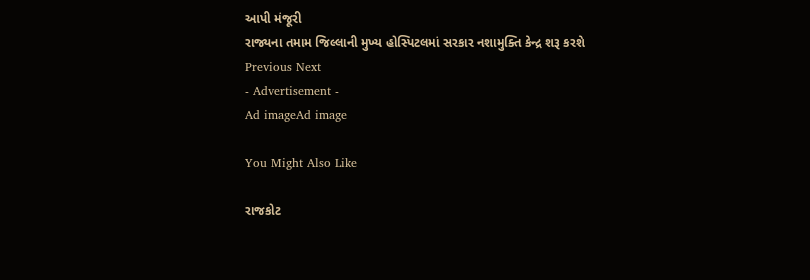આપી મંજૂરી
રાજ્યના તમામ જિલ્લાની મુખ્ય હોસ્પિટલમાં સરકાર નશામુક્તિ કેન્દ્ર શરૂ કરશે
Previous Next
- Advertisement -
Ad imageAd image

You Might Also Like

રાજકોટ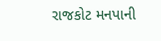રાજકોટ મનપાની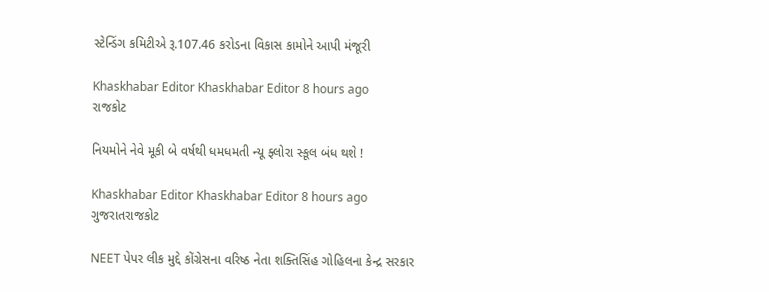સ્ટેન્ડિંગ કમિટીએ રૂ.107.46 કરોડના વિકાસ કામોને આપી મંજૂરી

Khaskhabar Editor Khaskhabar Editor 8 hours ago
રાજકોટ

નિયમોને નેવે મૂકી બે વર્ષથી ધમધમતી ન્યૂ ફ્લોરા સ્કૂલ બંધ થશે !

Khaskhabar Editor Khaskhabar Editor 8 hours ago
ગુજરાતરાજકોટ

NEET પેપર લીક મુદ્દે કોંગ્રેસના વરિષ્ઠ નેતા શક્તિસિંહ ગોહિલના કેન્દ્ર સરકાર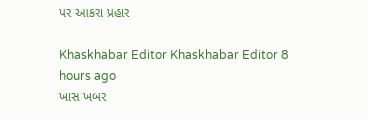પર આકરા પ્રહાર

Khaskhabar Editor Khaskhabar Editor 8 hours ago
ખાસ ખબર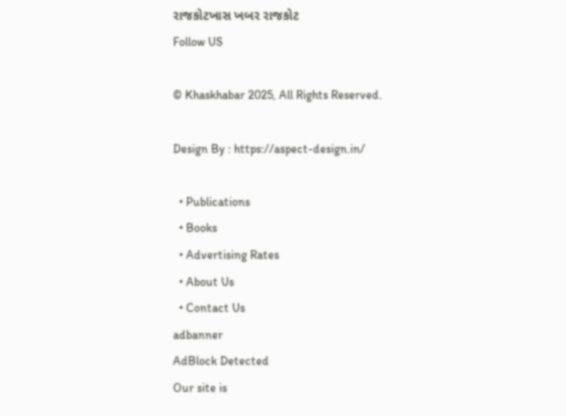રાજકોટખાસ ખબર રાજકોટ
Follow US

© Khaskhabar 2025, All Rights Reserved.

Design By : https://aspect-design.in/

  • Publications
  • Books
  • Advertising Rates
  • About Us
  • Contact Us
adbanner
AdBlock Detected
Our site is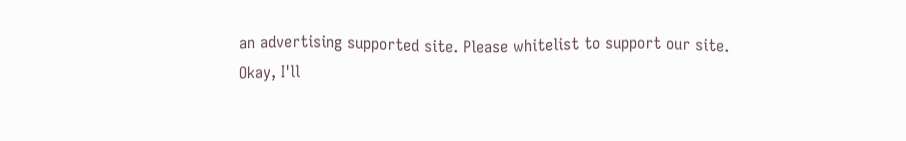an advertising supported site. Please whitelist to support our site.
Okay, I'll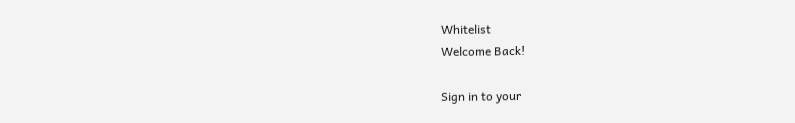Whitelist
Welcome Back!

Sign in to your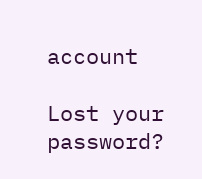account

Lost your password?